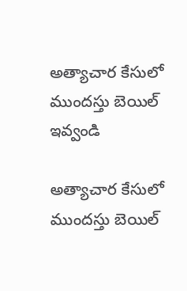అత్యాచార కేసులో ముందస్తు బెయిల్ ఇవ్వండి

అత్యాచార కేసులో ముందస్తు బెయిల్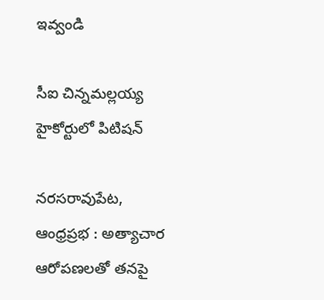ఇవ్వండి

సీఐ చిన్నమల్లయ్య హైకోర్టులో పిటిషన్

నరసరావుపేట, ఆంధ్రప్రభ : అత్యాచార ఆరోపణలతో తనపై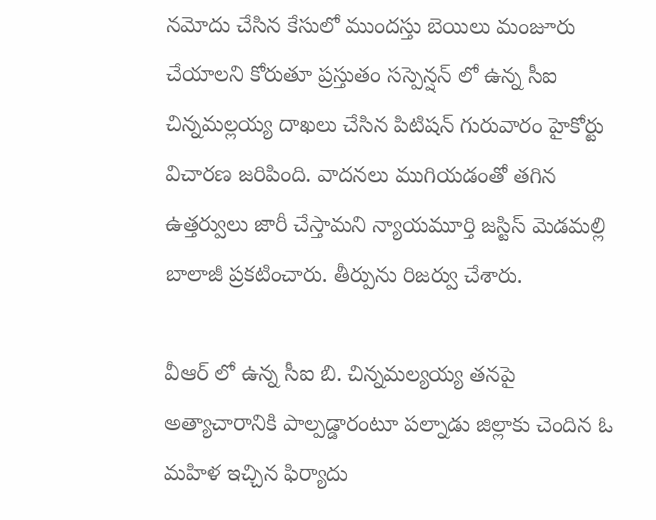నమోదు చేసిన కేసులో ముందస్తు బెయిలు మంజూరు చేయాలని కోరుతూ ప్రస్తుతం సస్పెన్షన్ లో ఉన్న సీఐ చిన్నమల్లయ్య దాఖలు చేసిన పిటిషన్ గురువారం హైకోర్టు విచారణ జరిపింది. వాదనలు ముగియడంతో తగిన ఉత్తర్వులు జారీ చేస్తామని న్యాయమూర్తి జస్టిస్ మెడమల్లి బాలాజీ ప్రకటించారు. తీర్పును రిజర్వు చేశారు.

వీఆర్ లో ఉన్న సీఐ బి. చిన్నమల్యయ్య తనపై అత్యాచారానికి పాల్పడ్డారంటూ పల్నాడు జిల్లాకు చెందిన ఓ మహిళ ఇచ్చిన ఫిర్యాదు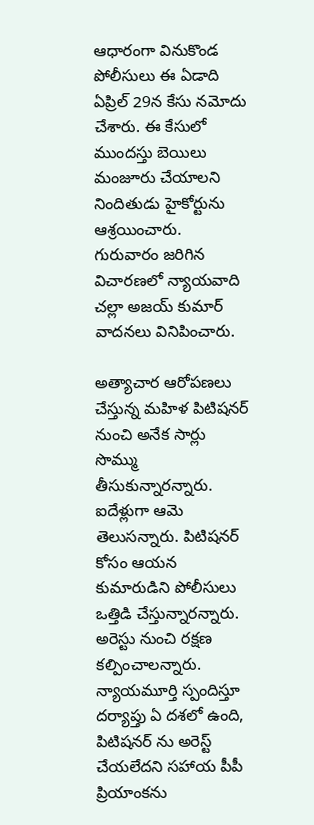ఆధారంగా వినుకొండ పోలీసులు ఈ ఏడాది ఏప్రిల్ 29న కేసు నమోదు చేశారు. ఈ కేసులో ముందస్తు బెయిలు మంజూరు చేయాలని నిందితుడు హైకోర్టును ఆశ్రయించారు. గురువారం జరిగిన విచారణలో న్యాయవాది చల్లా అజయ్ కుమార్ వాదనలు వినిపించారు.

అత్యాచార ఆరోపణలు చేస్తున్న మహిళ పిటిషనర్ నుంచి అనేక సార్లు సొమ్ము తీసుకున్నారన్నారు. ఐదేళ్లుగా ఆమె తెలుసన్నారు. పిటిషనర్ కోసం ఆయన కుమారుడిని పోలీసులు ఒత్తిడి చేస్తున్నారన్నారు. అరెస్టు నుంచి రక్షణ కల్పించాలన్నారు. న్యాయమూర్తి స్పందిస్తూ దర్యాప్తు ఏ దశలో ఉంది, పిటిషనర్ ను అరెస్ట్ చేయలేదని సహాయ పీపీ ప్రియాంకను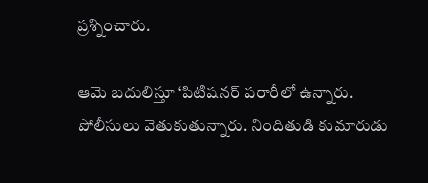ప్రశ్నించారు.

ఆమె బదులిస్తూ ‘పిటిషనర్ పరారీలో ఉన్నారు. పోలీసులు వెతుకుతున్నారు. నిందితుడి కుమారుడు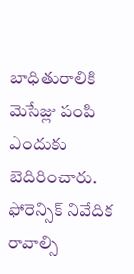బాధితురాలికి మెసేజ్లు పంపి ఎందుకు బెదిరించారు. ఫోరెన్సిక్ నివేదిక రావాల్సి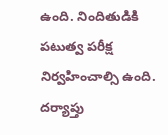ఉంది. నిందితుడికి పటుత్వ పరీక్ష నిర్వహించాల్సి ఉంది. దర్యాప్తు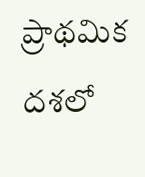ప్రాథమిక దశలో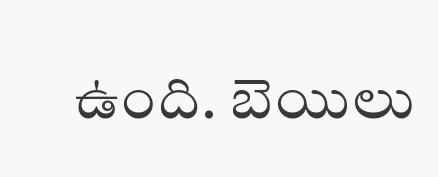ఉంది. బెయిలు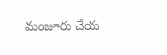మంజూరు చేయ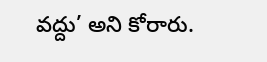వద్దు’ అని కోరారు.